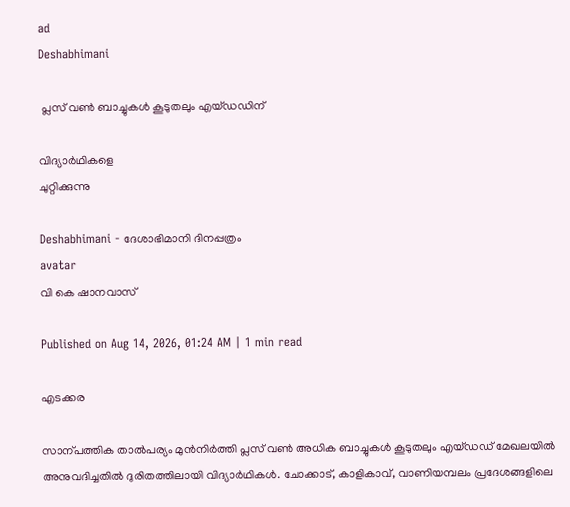ad
Deshabhimani

 പ്ലസ് വൺ ബാച്ചുകൾ കൂടുതലും എയ്‌ഡഡിന്‌

വിദ്യാർഥികളെ
ചുറ്റിക്കുന്നു

Deshabhimani - ദേശാഭിമാനി ദിനപ്പത്രം
avatar
വി കെ ഷാനവാസ്‌

Published on Aug 14, 2026, 01:24 AM | 1 min read

എടക്കര

സാന്പത്തിക താൽപര്യം മുൻനിർത്തി പ്ലസ് വൺ അധിക ബാച്ചുകൾ കൂടുതലും എയ്ഡഡ് മേഖലയിൽ അനുവദിച്ചതിൽ ദുരിതത്തിലായി വിദ്യാർഥികൾ. ചോക്കാട്, കാളികാവ്, വാണിയമ്പലം പ്രദേശങ്ങളിലെ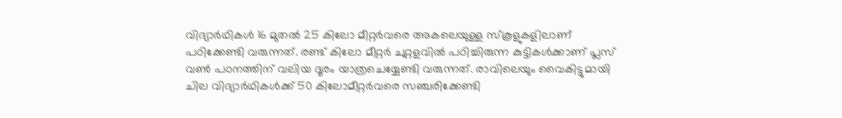വിദ്യാർഥികൾ 16 മുതൽ 25 കിലോ മീറ്റർവരെ അകലെയുള്ള സ്കൂളുകളിലാണ് പഠിക്കേണ്ടി വരുന്നത്. രണ്ട് കിലോ മീറ്റർ ചുറ്റളവിൽ പഠിച്ചിരുന്ന കുട്ടികൾക്കാണ്‌ പ്ലസ്‌ വൺ പഠനത്തിന്‌ വലിയ ദൂരം യാത്രചെയ്യേണ്ടി വരുന്നത്‌. രാവിലെയും വൈകിട്ടുമായി ചില വിദ്യാർഥികൾക്ക്‌ 50 കിലോമീറ്റർവരെ സഞ്ചരിക്കേണ്ടി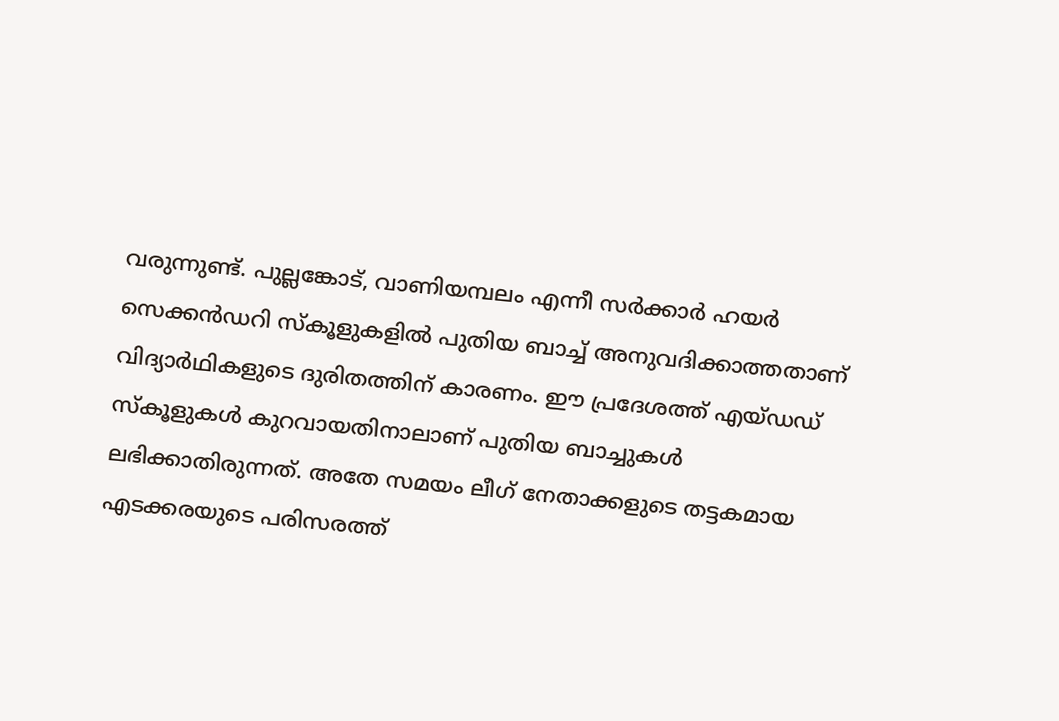വരുന്നുണ്ട്‌. പുല്ലങ്കോട്, വാണിയമ്പലം എന്നീ സർക്കാർ ഹയർ സെക്കൻഡറി സ്കൂളുകളിൽ പുതിയ ബാച്ച് അനുവദിക്കാത്തതാണ് വിദ്യാർഥികളുടെ ദുരിതത്തിന് കാരണം. ഈ പ്രദേശത്ത് എയ്ഡഡ് സ്കൂളുകൾ കുറവായതിനാലാണ് പുതിയ ബാച്ചുകൾ ലഭിക്കാതിരുന്നത്‌. അതേ സമയം ലീഗ് നേതാക്കളുടെ തട്ടകമായ എടക്കരയുടെ പരിസരത്ത്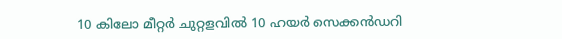10 കിലോ മീറ്റർ ചുറ്റളവിൽ 10 ഹയർ സെക്കൻഡറി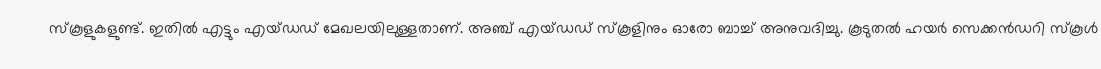സ്കൂളുകളുണ്ട്‌. ഇതിൽ എട്ടും എയ്ഡഡ് മേഖലയിലുള്ളതാണ്‌. അഞ്ച് എയ്ഡഡ് സ്കൂളിനും ഓരോ ബാച്ച് അനുവദിച്ചു. കൂടുതൽ ഹയർ സെക്കൻഡറി സ്കൂൾ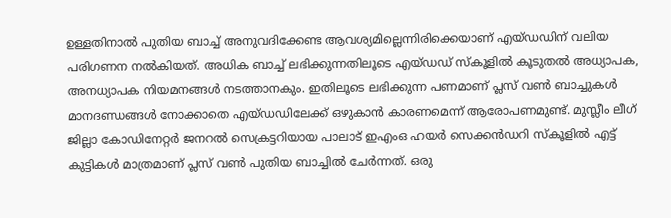ഉള്ളതിനാൽ പുതിയ ബാച്ച് അനുവദിക്കേണ്ട ആവശ്യമില്ലെന്നിരിക്കെയാണ്‌ എയ്‌ഡഡിന്‌ വലിയ പരിഗണന നൽകിയത്‌. അധിക ബാച്ച്‌ ലഭിക്കുന്നതിലൂടെ എയ്‌ഡഡ്‌ സ്‌കൂളിൽ കൂടുതൽ അധ്യാപക, അനധ്യാപക നിയമനങ്ങൾ നടത്താനകും. ഇതിലൂടെ ലഭിക്കുന്ന പണമാണ്‌ പ്ലസ് വൺ ബാച്ചുകൾ മാനദണ്ഡങ്ങൾ നോക്കാതെ എയ്‌ഡഡിലേക്ക്‌ ഒഴുകാൻ കാരണമെന്ന്‌ ആരോപണമുണ്ട്‌. മുസ്ലീം ലീഗ് ജില്ലാ കോഡിനേറ്റർ ജനറൽ സെക്രട്ടറിയായ പാലാട് ഇഎംഒ ഹയർ സെക്കൻഡറി സ്കൂളിൽ എട്ട് കുട്ടികൾ മാത്രമാണ് പ്ലസ് വൺ പുതിയ ബാച്ചിൽ ചേർന്നത്. ഒരു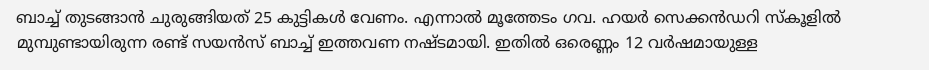ബാച്ച് തുടങ്ങാൻ ചുരുങ്ങിയത് 25 കുട്ടികൾ വേണം. എന്നാൽ മൂത്തേടം ഗവ. ഹയർ സെക്കൻഡറി സ്കൂളിൽ മുമ്പുണ്ടായിരുന്ന രണ്ട് സയൻസ് ബാച്ച് ഇത്തവണ നഷ്ടമായി‍. ഇതിൽ ഒരെണ്ണം 12 വർഷമായുള്ള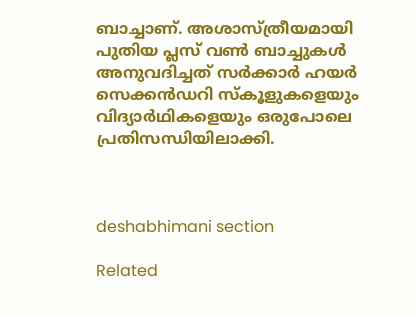ബാച്ചാണ്. അശാസ്ത്രീയമായി പുതിയ പ്ലസ് വൺ ബാച്ചുകൾ അനുവദിച്ചത്‌ സർക്കാർ ഹയർ സെക്കൻഡറി സ്കൂളുകളെയും വിദ്യാർഥികളെയും ഒരുപോലെ പ്രതിസന്ധിയിലാക്കി.



deshabhimani section

Related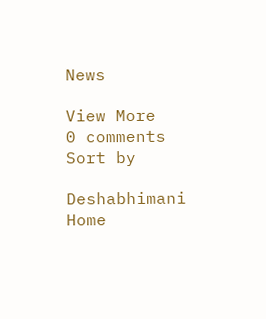News

View More
0 comments
Sort by

Deshabhimani
Home